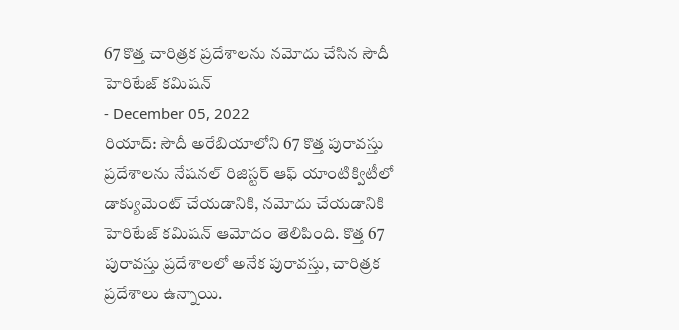67 కొత్త చారిత్రక ప్రదేశాలను నమోదు చేసిన సౌదీ హెరిటేజ్ కమిషన్
- December 05, 2022
రియాద్: సౌదీ అరేబియాలోని 67 కొత్త పురావస్తు ప్రదేశాలను నేషనల్ రిజిస్టర్ ఆఫ్ యాంటిక్విటీలో డాక్యుమెంట్ చేయడానికి, నమోదు చేయడానికి హెరిటేజ్ కమిషన్ ఆమోదం తెలిపింది. కొత్త 67 పురావస్తు ప్రదేశాలలో అనేక పురావస్తు, చారిత్రక ప్రదేశాలు ఉన్నాయి.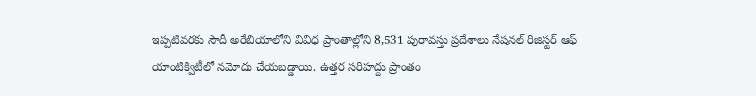ఇప్పటివరకు సౌదీ అరేబియాలోని వివిధ ప్రాంతాల్లోని 8,531 పురావస్తు ప్రదేశాలు నేషనల్ రిజిస్టర్ ఆఫ్ యాంటిక్విటీలో నమోదు చేయబడ్డాయి. ఉత్తర సరిహద్దు ప్రాంతం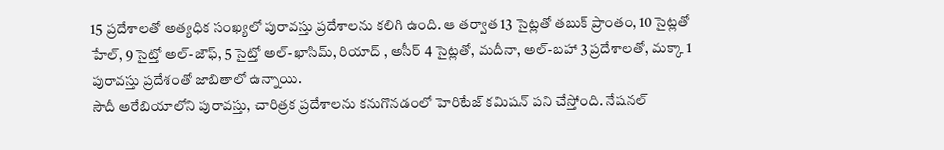15 ప్రదేశాలతో అత్యధిక సంఖ్యలో పురావస్తు ప్రదేశాలను కలిగి ఉంది. ఆ తర్వాత 13 సైట్లతో తబుక్ ప్రాంతం, 10 సైట్లతో హేల్, 9 సైట్తో అల్-జౌఫ్, 5 సైట్తో అల్-ఖాసిమ్, రియాద్ , అసీర్ 4 సైట్లతో, మదీనా, అల్-బహా 3 ప్రదేశాలతో, మక్కా 1 పురావస్తు ప్రదేశంతో జాబితాలో ఉన్నాయి.
సౌదీ అరేబియాలోని పురావస్తు, చారిత్రక ప్రదేశాలను కనుగొనడంలో హెరిటేజ్ కమిషన్ పని చేస్తోంది. నేషనల్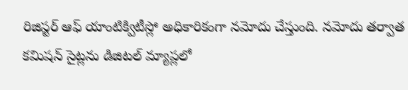రిజిస్టర్ ఆఫ్ యాంటిక్విటీస్లో అధికారికంగా నమోదు చేస్తుంది. నమోదు తర్వాత కమిషన్ సైట్లను డిజిటల్ మ్యాప్లలో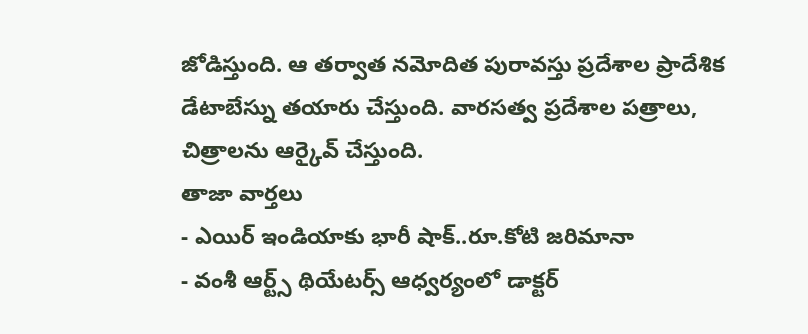జోడిస్తుంది. ఆ తర్వాత నమోదిత పురావస్తు ప్రదేశాల ప్రాదేశిక డేటాబేస్ను తయారు చేస్తుంది. వారసత్వ ప్రదేశాల పత్రాలు, చిత్రాలను ఆర్కైవ్ చేస్తుంది.
తాజా వార్తలు
- ఎయిర్ ఇండియాకు భారీ షాక్..రూ.కోటి జరిమానా
- వంశీ ఆర్ట్స్ థియేటర్స్ ఆధ్వర్యంలో డాక్టర్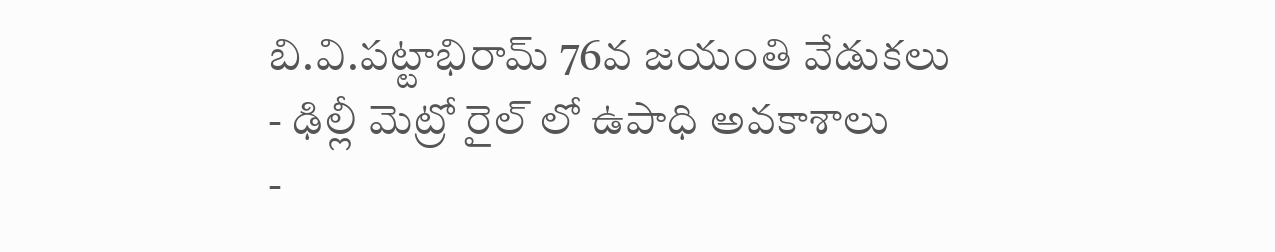బి.వి.పట్టాభిరామ్ 76వ జయంతి వేడుకలు
- ఢిల్లీ మెట్రో రైల్ లో ఉపాధి అవకాశాలు
-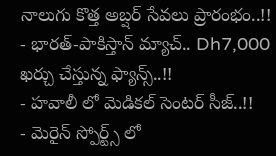నాలుగు కొత్త అబ్షర్ సేవలు ప్రారంభం..!!
- భారత్-పాకిస్తాన్ మ్యాచ్.. Dh7,000 ఖర్చు చేస్తున్న ఫ్యాన్స్..!!
- హవాలీ లో మెడికల్ సెంటర్ సీజ్..!!
- మెరైన్ స్పోర్ట్స్ లో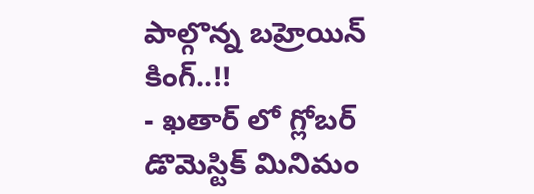పాల్గొన్న బహ్రెయిన్ కింగ్..!!
- ఖతార్ లో గ్లోబర్ డొమెస్టిక్ మినిమం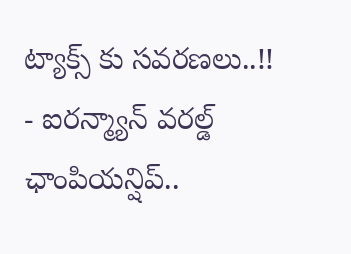ట్యాక్స్ కు సవరణలు..!!
- ఐరన్మ్యాన్ వరల్డ్ ఛాంపియన్షిప్..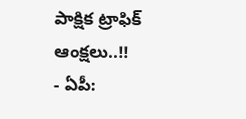పాక్షిక ట్రాఫిక్ ఆంక్షలు..!!
- ఏపీ: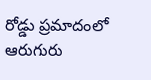రోడ్డు ప్రమాదంలో ఆరుగురు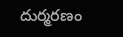దుర్మరణం